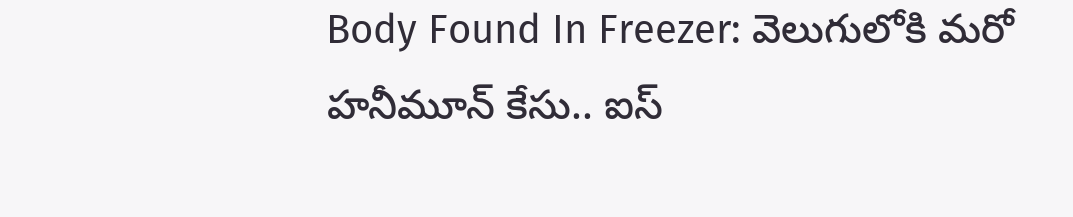Body Found In Freezer: వెలుగులోకి మరో హనీమూన్ కేసు.. ఐస్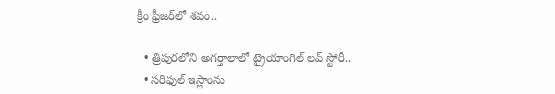క్రీం ఫ్రీజర్‌లో శవం..

  • త్రిపురలోని అగర్తాలాలో ట్రైయాంగిల్ లవ్ స్టోరీ..
  • సరిఫుల్ ఇస్లాంను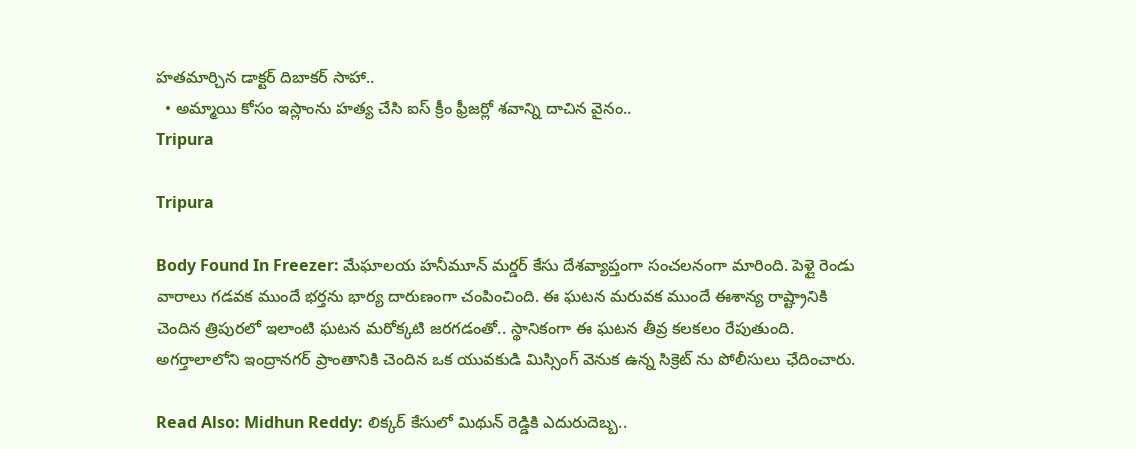హతమార్చిన డాక్టర్ దిబాకర్ సాహా..
  • అమ్మాయి కోసం ఇస్లాంను హత్య చేసి ఐస్ క్రీం ఫ్రీజర్లో శవాన్ని దాచిన వైనం..
Tripura

Tripura

Body Found In Freezer: మేఘాలయ హనీమూన్ మర్డర్ కేసు దేశవ్యాప్తంగా సంచలనంగా మారింది. పెళ్లై రెండు వారాలు గడవక ముందే భర్తను భార్య దారుణంగా చంపించింది. ఈ ఘటన మరువక ముందే ఈశాన్య రాష్ట్రానికి చెందిన త్రిపురలో ఇలాంటి ఘటన మరోక్కటి జరగడంతో.. స్థానికంగా ఈ ఘటన తీవ్ర కలకలం రేపుతుంది. అగర్తాలాలోని ఇంద్రానగర్ ప్రాంతానికి చెందిన ఒక యువకుడి మిస్సింగ్ వెనుక ఉన్న సిక్రెట్ ను పోలీసులు ఛేదించారు.

Read Also: Midhun Reddy: లిక్కర్ కేసులో మిథున్ రెడ్డికి ఎదురుదెబ్బ..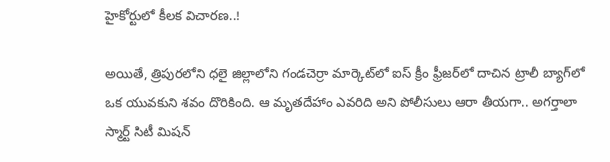హైకోర్టులో కీలక విచారణ..!

అయితే, త్రిపురలోని ధలై జిల్లాలోని గండచెర్రా మార్కెట్‌లో ఐస్‌ క్రీం ఫ్రీజర్‌లో దాచిన ట్రాలీ బ్యాగ్‌లో ఒక యువకుని శవం దొరికింది. ఆ మృతదేహాం ఎవరిది అని పోలీసులు ఆరా తీయగా.. అగర్తాలా స్మార్ట్ సిటీ మిషన్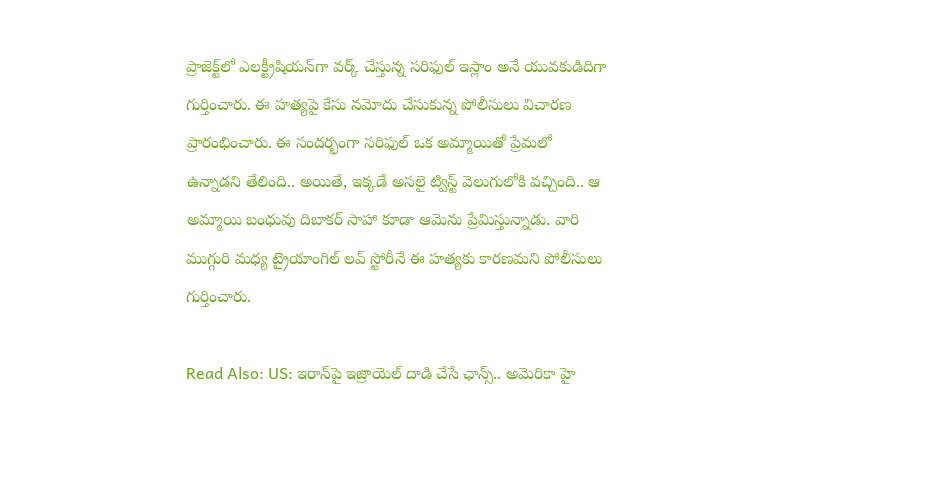ప్రాజెక్ట్‌లో ఎలక్ట్రీషియన్‌గా వర్క్ చేస్తున్న సరిఫుల్ ఇస్లాం అనే యువకుడిదిగా గుర్తించారు. ఈ హత్యపై కేసు నమోదు చేసుకున్న పోలీసులు విచారణ ప్రారంభించారు. ఈ సందర్భంగా సరిఫుల్ ఒక అమ్మాయితో ప్రేమలో ఉన్నాడని తేలింది.. అయితే, ఇక్కడే అసలై ట్విస్ట్ వెలుగులోకి వచ్చింది.. ఆ అమ్మాయి బంధువు దిబాకర్ సాహా కూడా ఆమెను ప్రేమిస్తున్నాడు. వారి ముగ్గురి మధ్య ట్రైయాంగిల్ లవ్ స్టోరీనే ఈ హత్యకు కారణమని పోలీసులు గుర్తించారు.

Read Also: US: ఇరాన్‌పై ఇజ్రాయెల్ దాడి చేసే ఛాన్స్.. అమెరికా హై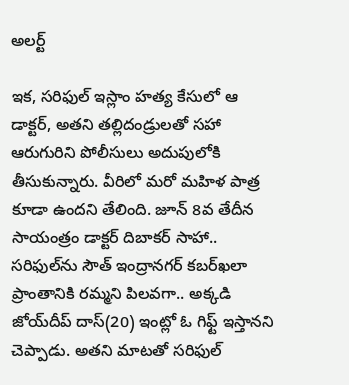అలర్ట్

ఇక, సరిఫుల్ ఇస్లాం హత్య కేసులో ఆ డాక్టర్‌, అతని తల్లిదండ్రులతో సహా ఆరుగురిని పోలీసులు అదుపులోకి తీసుకున్నారు. వీరిలో మరో మహిళ పాత్ర కూడా ఉందని తేలింది. జూన్ 8వ తేదీన సాయంత్రం డాక్టర్‌ దిబాకర్ సాహా.. సరిఫుల్‌ను సౌత్ ఇంద్రానగర్ కబర్‌ఖలా ప్రాంతానికి రమ్మని పిలవగా.. అక్కడి జోయ్‌దీప్ దాస్(20) ఇంట్లో ఓ గిఫ్ట్ ఇస్తానని చెప్పాడు. అతని మాటతో సరిఫుల్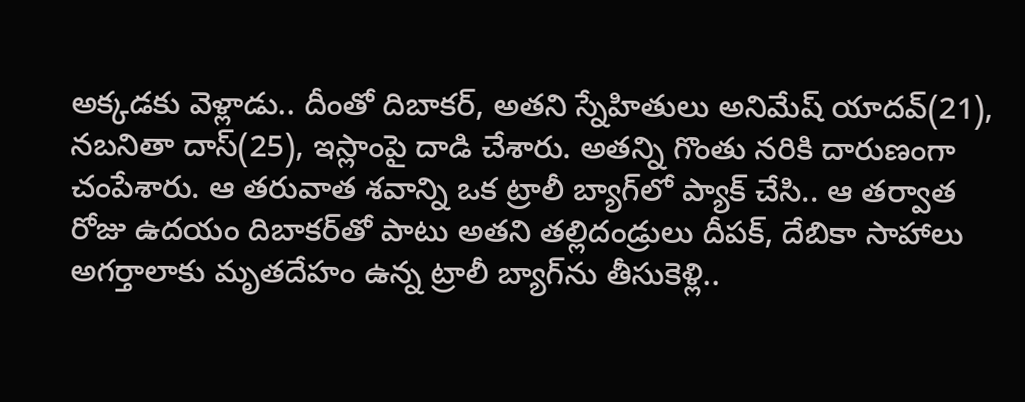అక్కడకు వెళ్లాడు.. దీంతో దిబాకర్, అతని స్నేహితులు అనిమేష్ యాదవ్(21), నబనితా దాస్(25), ఇస్లాంపై దాడి చేశారు. అతన్ని గొంతు నరికి దారుణంగా చంపేశారు. ఆ తరువాత శవాన్ని ఒక ట్రాలీ బ్యాగ్‌లో ప్యాక్ చేసి.. ఆ తర్వాత రోజు ఉదయం దిబాకర్‌తో పాటు అతని తల్లిదండ్రులు దీపక్, దేబికా సాహాలు అగర్తాలాకు మృతదేహం ఉన్న ట్రాలీ బ్యాగ్‌ను తీసుకెళ్లి..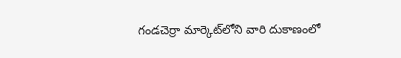గండచెర్రా మార్కెట్‌లోని వారి దుకాణంలో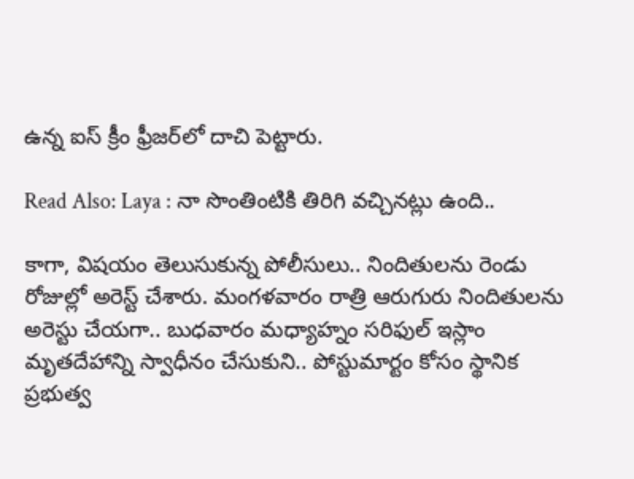ఉన్న ఐస్ క్రీం ఫ్రీజర్‌లో దాచి పెట్టారు.

Read Also: Laya : నా సొంతింటికి తిరిగి వచ్చినట్లు ఉంది..

కాగా, విషయం తెలుసుకున్న పోలీసులు.. నిందితులను రెండు రోజుల్లో అరెస్ట్ చేశారు. మంగళవారం రాత్రి ఆరుగురు నిందితులను అరెస్టు చేయగా.. బుధవారం మధ్యాహ్నం సరిఫుల్ ఇస్లాం మృతదేహాన్ని స్వాధీనం చేసుకుని.. పోస్టుమార్టం కోసం స్థానిక ప్రభుత్వ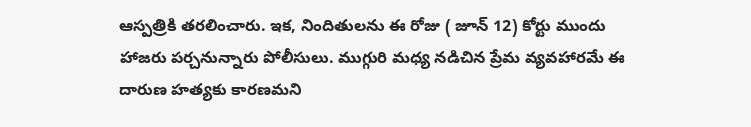ఆస్పత్రికి తరలించారు. ఇక, నిందితులను ఈ రోజు ( జూన్ 12) కోర్టు ముందు హాజరు పర్చనున్నారు పోలీసులు. ముగ్గురి మధ్య నడిచిన ప్రేమ వ్యవహారమే ఈ దారుణ హత్యకు కారణమని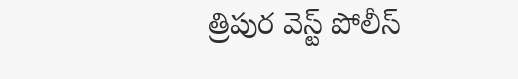త్రిపుర వెస్ట్ పోలీస్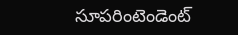సూపరింటెండెంట్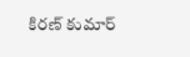కిరణ్ కుమార్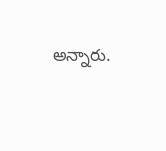అన్నారు.